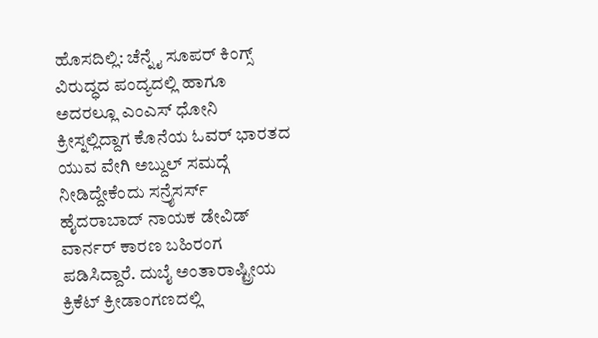ಹೊಸದಿಲ್ಲಿ: ಚೆನ್ನೈ ಸೂಪರ್ ಕಿಂಗ್ಸ್ ವಿರುದ್ಧದ ಪಂದ್ಯದಲ್ಲಿ ಹಾಗೂ ಅದರಲ್ಲೂ ಎಂಎಸ್ ಧೋನಿ ಕ್ರೀಸ್ನಲ್ಲಿದ್ದಾಗ ಕೊನೆಯ ಓವರ್ ಭಾರತದ ಯುವ ವೇಗಿ ಅಬ್ದುಲ್ ಸಮದ್ಗೆ ನೀಡಿದ್ದೇಕೆಂದು ಸನ್ರೈಸರ್ಸ್ ಹೈದರಾಬಾದ್ ನಾಯಕ ಡೇವಿಡ್ ವಾರ್ನರ್ ಕಾರಣ ಬಹಿರಂಗ ಪಡಿಸಿದ್ದಾರೆ. ದುಬೈ ಅಂತಾರಾಷ್ಟ್ರೀಯ ಕ್ರಿಕೆಟ್ ಕ್ರೀಡಾಂಗಣದಲ್ಲಿ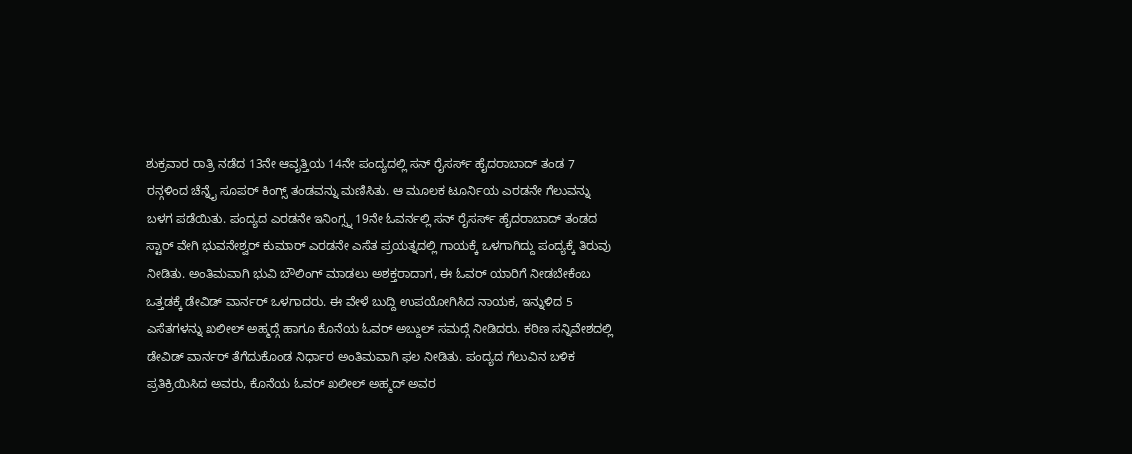ಶುಕ್ರವಾರ ರಾತ್ರಿ ನಡೆದ 13ನೇ ಆವೃತ್ತಿಯ 14ನೇ ಪಂದ್ಯದಲ್ಲಿ ಸನ್ ರೈಸರ್ಸ್ ಹೈದರಾಬಾದ್ ತಂಡ 7 ರನ್ಗಳಿಂದ ಚೆನ್ನೈ ಸೂಪರ್ ಕಿಂಗ್ಸ್ ತಂಡವನ್ನು ಮಣಿಸಿತು. ಆ ಮೂಲಕ ಟೂರ್ನಿಯ ಎರಡನೇ ಗೆಲುವನ್ನು ಬಳಗ ಪಡೆಯಿತು. ಪಂದ್ಯದ ಎರಡನೇ ಇನಿಂಗ್ಸ್ನ 19ನೇ ಓವರ್ನಲ್ಲಿ ಸನ್ ರೈಸರ್ಸ್ ಹೈದರಾಬಾದ್ ತಂಡದ ಸ್ಟಾರ್ ವೇಗಿ ಭುವನೇಶ್ವರ್ ಕುಮಾರ್ ಎರಡನೇ ಎಸೆತ ಪ್ರಯತ್ನದಲ್ಲಿ ಗಾಯಕ್ಕೆ ಒಳಗಾಗಿದ್ದು ಪಂದ್ಯಕ್ಕೆ ತಿರುವು ನೀಡಿತು. ಅಂತಿಮವಾಗಿ ಭುವಿ ಬೌಲಿಂಗ್ ಮಾಡಲು ಅಶಕ್ತರಾದಾಗ, ಈ ಓವರ್ ಯಾರಿಗೆ ನೀಡಬೇಕೆಂಬ ಒತ್ತಡಕ್ಕೆ ಡೇವಿಡ್ ವಾರ್ನರ್ ಒಳಗಾದರು. ಈ ವೇಳೆ ಬುದ್ದಿ ಉಪಯೋಗಿಸಿದ ನಾಯಕ, ಇನ್ನುಳಿದ 5 ಎಸೆತಗಳನ್ನು ಖಲೀಲ್ ಅಹ್ಮದ್ಗೆ ಹಾಗೂ ಕೊನೆಯ ಓವರ್ ಅಬ್ದುಲ್ ಸಮದ್ಗೆ ನೀಡಿದರು. ಕಠಿಣ ಸನ್ನಿವೇಶದಲ್ಲಿ ಡೇವಿಡ್ ವಾರ್ನರ್ ತೆಗೆದುಕೊಂಡ ನಿರ್ಧಾರ ಅಂತಿಮವಾಗಿ ಫಲ ನೀಡಿತು. ಪಂದ್ಯದ ಗೆಲುವಿನ ಬಳಿಕ ಪ್ರತಿಕ್ರಿಯಿಸಿದ ಅವರು, ಕೊನೆಯ ಓವರ್ ಖಲೀಲ್ ಅಹ್ಮದ್ ಅವರ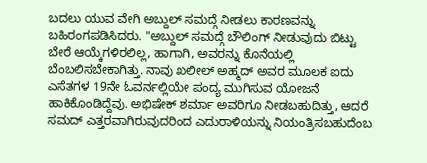ಬದಲು ಯುವ ವೇಗಿ ಅಬ್ದುಲ್ ಸಮದ್ಗೆ ನೀಡಲು ಕಾರಣವನ್ನು ಬಹಿರಂಗಪಡಿಸಿದರು. "ಅಬ್ದುಲ್ ಸಮದ್ಗೆ ಬೌಲಿಂಗ್ ನೀಡುವುದು ಬಿಟ್ಟು ಬೇರೆ ಆಯ್ಕೆಗಳಿರಲಿಲ್ಲ, ಹಾಗಾಗಿ, ಅವರನ್ನು ಕೊನೆಯಲ್ಲಿ ಬೆಂಬಲಿಸಬೇಕಾಗಿತ್ತು. ನಾವು ಖಲೀಲ್ ಅಹ್ಮದ್ ಅವರ ಮೂಲಕ ಐದು ಎಸೆತಗಳ 19ನೇ ಓವರ್ನಲ್ಲಿಯೇ ಪಂದ್ಯ ಮುಗಿಸುವ ಯೋಜನೆ ಹಾಕಿಕೊಂಡಿದ್ದೆವು. ಅಭಿಷೇಕ್ ಶರ್ಮಾ ಅವರಿಗೂ ನೀಡಬಹುದಿತ್ತು, ಆದರೆ ಸಮದ್ ಎತ್ತರವಾಗಿರುವುದರಿಂದ ಎದುರಾಳಿಯನ್ನು ನಿಯಂತ್ರಿಸಬಹುದೆಂಬ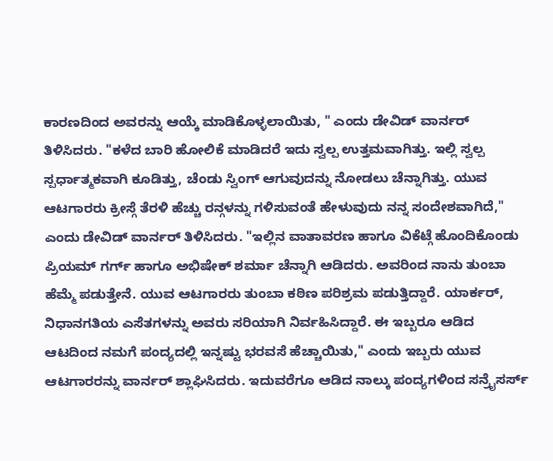ಕಾರಣದಿಂದ ಅವರನ್ನು ಆಯ್ಕೆ ಮಾಡಿಕೊಳ್ಳಲಾಯಿತು, " ಎಂದು ಡೇವಿಡ್ ವಾರ್ನರ್ ತಿಳಿಸಿದರು. "ಕಳೆದ ಬಾರಿ ಹೋಲಿಕೆ ಮಾಡಿದರೆ ಇದು ಸ್ವಲ್ಪ ಉತ್ತಮವಾಗಿತ್ತು. ಇಲ್ಲಿ ಸ್ವಲ್ಪ ಸ್ಪರ್ಧಾತ್ಮಕವಾಗಿ ಕೂಡಿತ್ತು, ಚೆಂಡು ಸ್ವಿಂಗ್ ಆಗುವುದನ್ನು ನೋಡಲು ಚೆನ್ನಾಗಿತ್ತು. ಯುವ ಆಟಗಾರರು ಕ್ರೀಸ್ಗೆ ತೆರಳಿ ಹೆಚ್ಚು ರನ್ಗಳನ್ನು ಗಳಿಸುವಂತೆ ಹೇಳುವುದು ನನ್ನ ಸಂದೇಶವಾಗಿದೆ," ಎಂದು ಡೇವಿಡ್ ವಾರ್ನರ್ ತಿಳಿಸಿದರು. "ಇಲ್ಲಿನ ವಾತಾವರಣ ಹಾಗೂ ವಿಕೆಟ್ಗೆ ಹೊಂದಿಕೊಂಡು ಪ್ರಿಯಮ್ ಗರ್ಗ್ ಹಾಗೂ ಅಭಿಷೇಕ್ ಶರ್ಮಾ ಚೆನ್ನಾಗಿ ಆಡಿದರು. ಅವರಿಂದ ನಾನು ತುಂಬಾ ಹೆಮ್ಮೆ ಪಡುತ್ತೇನೆ. ಯುವ ಆಟಗಾರರು ತುಂಬಾ ಕಠಿಣ ಪರಿಶ್ರಮ ಪಡುತ್ತಿದ್ದಾರೆ. ಯಾರ್ಕರ್, ನಿಧಾನಗತಿಯ ಎಸೆತಗಳನ್ನು ಅವರು ಸರಿಯಾಗಿ ನಿರ್ವಹಿಸಿದ್ದಾರೆ. ಈ ಇಬ್ಬರೂ ಆಡಿದ ಆಟದಿಂದ ನಮಗೆ ಪಂದ್ಯದಲ್ಲಿ ಇನ್ನಷ್ಟು ಭರವಸೆ ಹೆಚ್ಚಾಯಿತು," ಎಂದು ಇಬ್ಬರು ಯುವ ಆಟಗಾರರನ್ನು ವಾರ್ನರ್ ಶ್ಲಾಘಿಸಿದರು. ಇದುವರೆಗೂ ಆಡಿದ ನಾಲ್ಕು ಪಂದ್ಯಗಳಿಂದ ಸನ್ರೈಸರ್ಸ್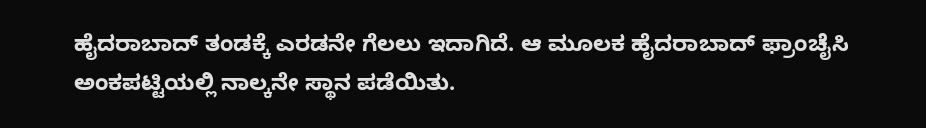ಹೈದರಾಬಾದ್ ತಂಡಕ್ಕೆ ಎರಡನೇ ಗೆಲಲು ಇದಾಗಿದೆ. ಆ ಮೂಲಕ ಹೈದರಾಬಾದ್ ಫ್ರಾಂಚೈಸಿ ಅಂಕಪಟ್ಟಿಯಲ್ಲಿ ನಾಲ್ಕನೇ ಸ್ಥಾನ ಪಡೆಯಿತು.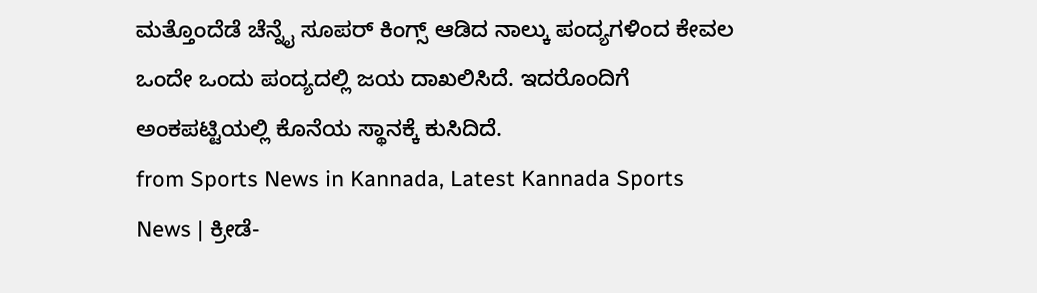ಮತ್ತೊಂದೆಡೆ ಚೆನ್ನೈ ಸೂಪರ್ ಕಿಂಗ್ಸ್ ಆಡಿದ ನಾಲ್ಕು ಪಂದ್ಯಗಳಿಂದ ಕೇವಲ ಒಂದೇ ಒಂದು ಪಂದ್ಯದಲ್ಲಿ ಜಯ ದಾಖಲಿಸಿದೆ. ಇದರೊಂದಿಗೆ ಅಂಕಪಟ್ಟಿಯಲ್ಲಿ ಕೊನೆಯ ಸ್ಥಾನಕ್ಕೆ ಕುಸಿದಿದೆ.
from Sports News in Kannada, Latest Kannada Sports News | ಕ್ರೀಡೆ-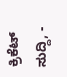ಕ್ರಿಕೆಟ್ ಸುದ್ದಿ, -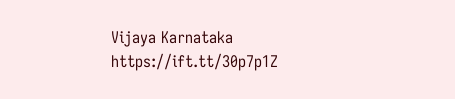Vijaya Karnataka https://ift.tt/30p7p1Z